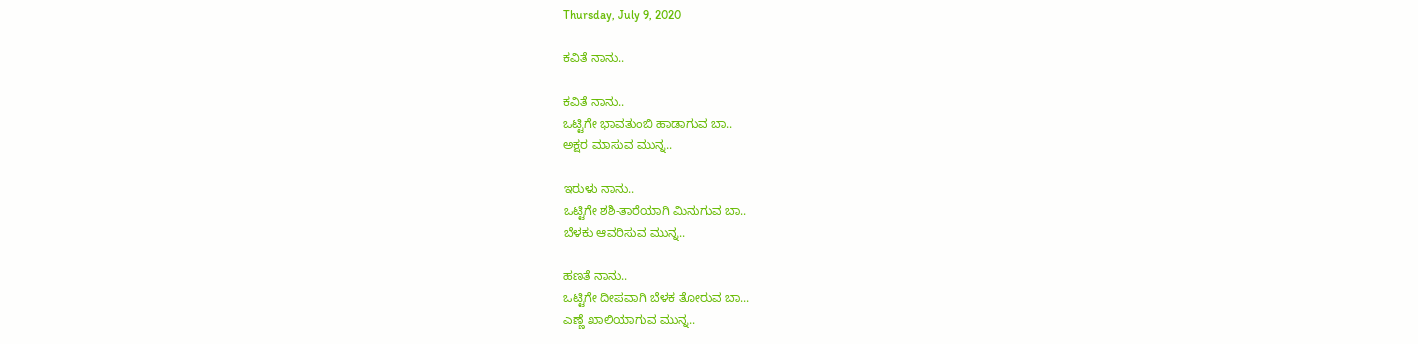Thursday, July 9, 2020

ಕವಿತೆ ನಾನು..

ಕವಿತೆ ನಾನು..
ಒಟ್ಟಿಗೇ ಭಾವತುಂಬಿ ಹಾಡಾಗುವ ಬಾ..
ಅಕ್ಷರ ಮಾಸುವ ಮುನ್ನ..

ಇರುಳು ನಾನು..
ಒಟ್ಟಿಗೇ ಶಶಿ-ತಾರೆಯಾಗಿ ಮಿನುಗುವ ಬಾ..
ಬೆಳಕು ಆವರಿಸುವ ಮುನ್ನ..

ಹಣತೆ ನಾನು..
ಒಟ್ಟಿಗೇ ದೀಪವಾಗಿ ಬೆಳಕ ತೋರುವ ಬಾ...
ಎಣ್ಣೆ ಖಾಲಿಯಾಗುವ ಮುನ್ನ..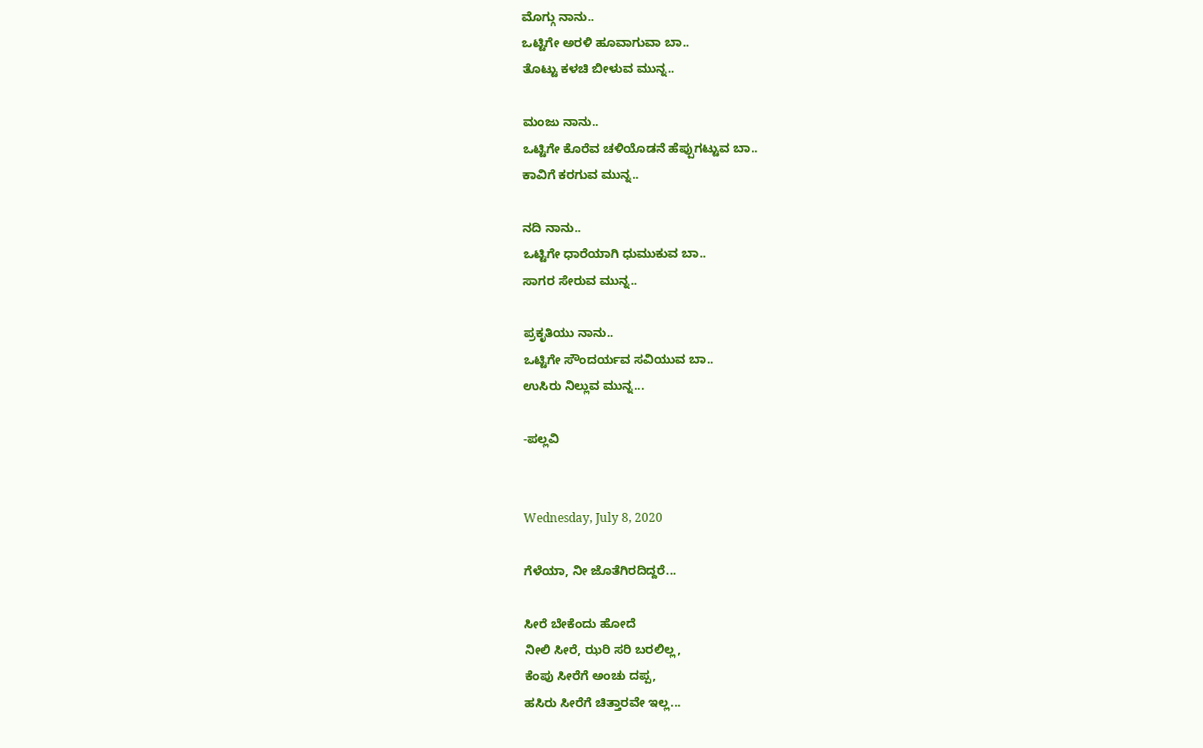ಮೊಗ್ಗು ನಾನು..
ಒಟ್ಟಿಗೇ ಅರಳಿ ಹೂವಾಗುವಾ ಬಾ..
ತೊಟ್ಟು ಕಳಚಿ ಬೀಳುವ ಮುನ್ನ..

ಮಂಜು ನಾನು..
ಒಟ್ಟಿಗೇ ಕೊರೆವ ಚಳಿಯೊಡನೆ ಹೆಪ್ಪುಗಟ್ಟುವ ಬಾ..
ಕಾವಿಗೆ ಕರಗುವ ಮುನ್ನ..

ನದಿ ನಾನು..
ಒಟ್ಟಿಗೇ ಧಾರೆಯಾಗಿ ಧುಮುಕುವ ಬಾ..
ಸಾಗರ ಸೇರುವ ಮುನ್ನ..

ಪ್ರಕೃತಿಯು ನಾನು..
ಒಟ್ಟಿಗೇ ಸೌಂದರ್ಯವ ಸವಿಯುವ ಬಾ..
ಉಸಿರು ನಿಲ್ಲುವ ಮುನ್ನ...

-ಪಲ್ಲವಿ


Wednesday, July 8, 2020

ಗೆಳೆಯಾ, ನೀ ಜೊತೆಗಿರದಿದ್ದರೆ...

ಸೀರೆ ಬೇಕೆಂದು ಹೋದೆ
ನೀಲಿ ಸೀರೆ, ಝರಿ ಸರಿ ಬರಲಿಲ್ಲ,
ಕೆಂಪು ಸೀರೆಗೆ ಅಂಚು ದಪ್ಪ,
ಹಸಿರು ಸೀರೆಗೆ ಚಿತ್ತಾರವೇ ಇಲ್ಲ...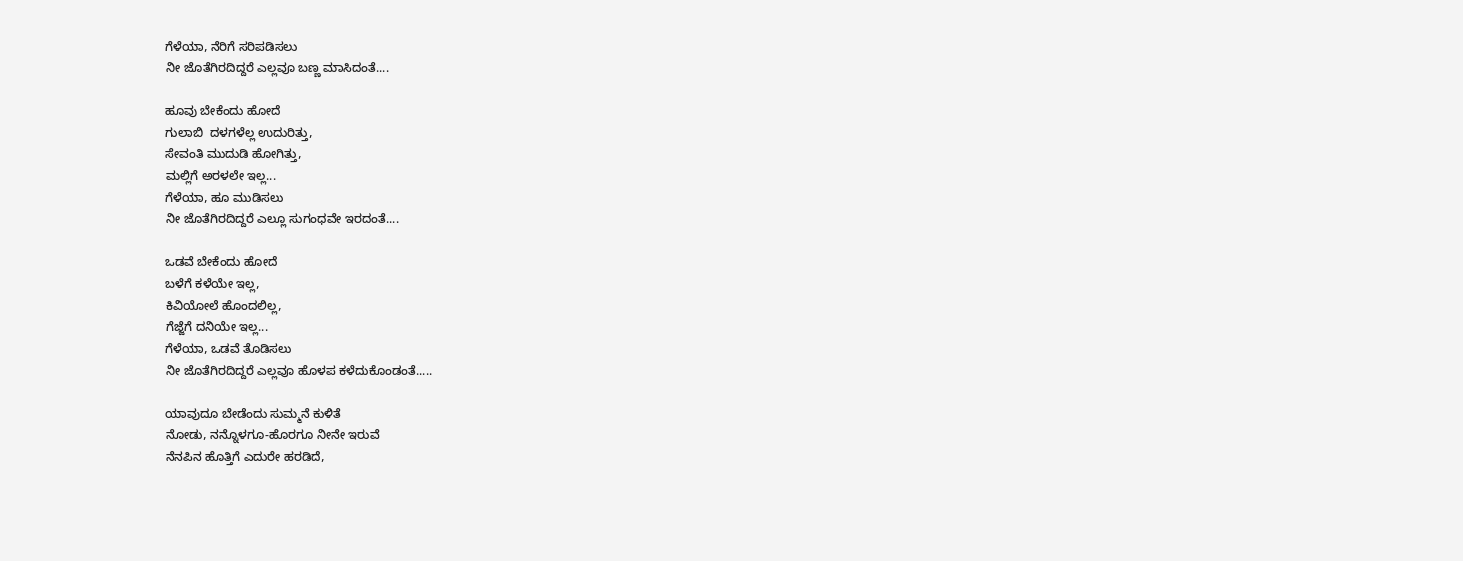ಗೆಳೆಯಾ, ನೆರಿಗೆ ಸರಿಪಡಿಸಲು
ನೀ ಜೊತೆಗಿರದಿದ್ದರೆ ಎಲ್ಲವೂ ಬಣ್ಣ ಮಾಸಿದಂತೆ....

ಹೂವು ಬೇಕೆಂದು ಹೋದೆ
ಗುಲಾಬಿ  ದಳಗಳೆಲ್ಲ ಉದುರಿತ್ತು,
ಸೇವಂತಿ ಮುದುಡಿ ಹೋಗಿತ್ತು,
ಮಲ್ಲಿಗೆ ಅರಳಲೇ ಇಲ್ಲ...
ಗೆಳೆಯಾ, ಹೂ ಮುಡಿಸಲು
ನೀ ಜೊತೆಗಿರದಿದ್ದರೆ ಎಲ್ಲೂ ಸುಗಂಧವೇ ಇರದಂತೆ....

ಒಡವೆ ಬೇಕೆಂದು ಹೋದೆ
ಬಳೆಗೆ ಕಳೆಯೇ ಇಲ್ಲ,
ಕಿವಿಯೋಲೆ ಹೊಂದಲಿಲ್ಲ,
ಗೆಜ್ಜೆಗೆ ದನಿಯೇ ಇಲ್ಲ...
ಗೆಳೆಯಾ, ಒಡವೆ ತೊಡಿಸಲು
ನೀ ಜೊತೆಗಿರದಿದ್ದರೆ ಎಲ್ಲವೂ ಹೊಳಪ ಕಳೆದುಕೊಂಡಂತೆ.....

ಯಾವುದೂ ಬೇಡೆಂದು ಸುಮ್ಮನೆ ಕುಳಿತೆ
ನೋಡು, ನನ್ನೊಳಗೂ-ಹೊರಗೂ ನೀನೇ ಇರುವೆ
ನೆನಪಿನ ಹೊತ್ತಿಗೆ ಎದುರೇ ಹರಡಿದೆ,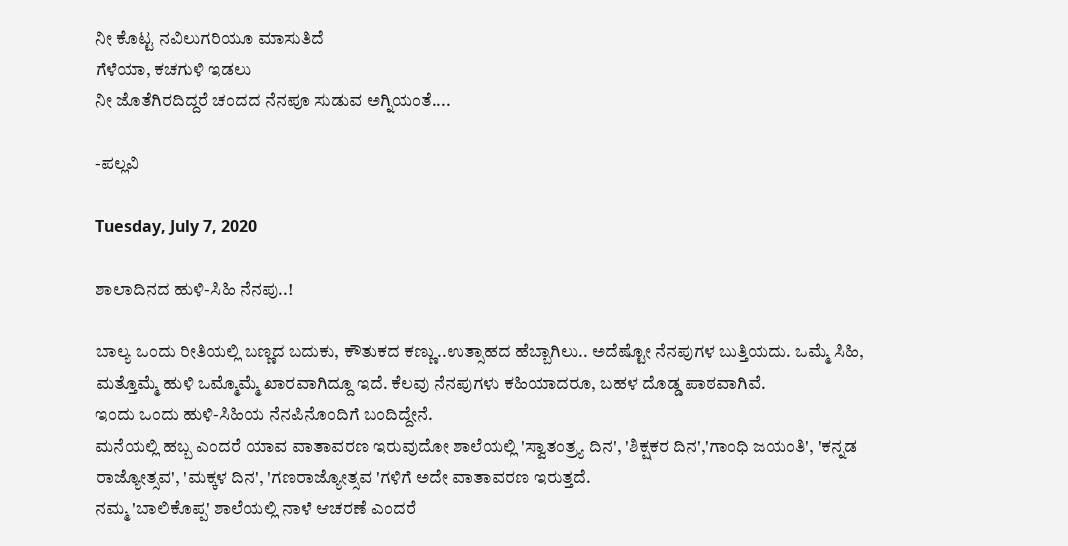ನೀ ಕೊಟ್ಟ ನವಿಲುಗರಿಯೂ ಮಾಸುತಿದೆ
ಗೆಳೆಯಾ, ಕಚಗುಳಿ ಇಡಲು
ನೀ ಜೊತೆಗಿರದಿದ್ದರೆ ಚಂದದ ನೆನಪೂ ಸುಡುವ ಅಗ್ನಿಯಂತೆ....

-ಪಲ್ಲವಿ

Tuesday, July 7, 2020

ಶಾಲಾದಿನದ ಹುಳಿ-ಸಿಹಿ ನೆನಪು..!

ಬಾಲ್ಯ ಒಂದು ರೀತಿಯಲ್ಲಿ ಬಣ್ಣದ ಬದುಕು, ಕೌತುಕದ ಕಣ್ಣು..ಉತ್ಸಾಹದ ಹೆಬ್ಬಾಗಿಲು.. ಅದೆಷ್ಟೋ ನೆನಪುಗಳ ಬುತ್ತಿಯದು. ಒಮ್ಮೆ ಸಿಹಿ, ಮತ್ತೊಮ್ಮೆ ಹುಳಿ ಒಮ್ಮೊಮ್ಮೆ ಖಾರವಾಗಿದ್ದೂ ಇದೆ. ಕೆಲವು ನೆನಪುಗಳು ಕಹಿಯಾದರೂ, ಬಹಳ ದೊಡ್ಡ ಪಾಠವಾಗಿವೆ.
ಇಂದು ಒಂದು ಹುಳಿ-ಸಿಹಿಯ ನೆನಪಿನೊಂದಿಗೆ ಬಂದಿದ್ದೇನೆ.
ಮನೆಯಲ್ಲಿ ಹಬ್ಬ ಎಂದರೆ ಯಾವ ವಾತಾವರಣ ಇರುವುದೋ ಶಾಲೆಯಲ್ಲಿ 'ಸ್ವಾತಂತ್ರ್ಯ ದಿನ', 'ಶಿಕ್ಷಕರ ದಿನ','ಗಾಂಧಿ ಜಯಂತಿ', 'ಕನ್ನಡ ರಾಜ್ಯೋತ್ಸವ', 'ಮಕ್ಕಳ ದಿನ', 'ಗಣರಾಜ್ಯೋತ್ಸವ 'ಗಳಿಗೆ ಅದೇ ವಾತಾವರಣ ಇರುತ್ತದೆ.
ನಮ್ಮ 'ಬಾಲಿಕೊಪ್ಪ' ಶಾಲೆಯಲ್ಲಿ ನಾಳೆ ಆಚರಣೆ ಎಂದರೆ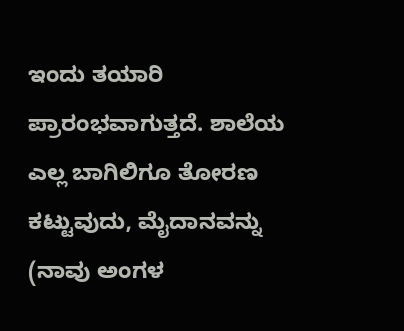ಇಂದು ತಯಾರಿ ಪ್ರಾರಂಭವಾಗುತ್ತದೆ. ಶಾಲೆಯ ಎಲ್ಲ ಬಾಗಿಲಿಗೂ ತೋರಣ ಕಟ್ಟುವುದು, ಮೈದಾನವನ್ನು (ನಾವು ಅಂಗಳ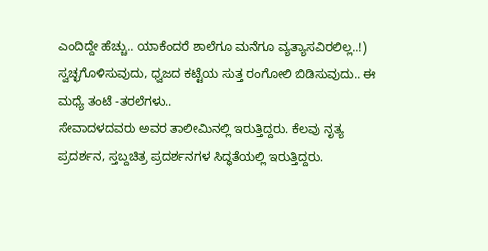ಎಂದಿದ್ದೇ ಹೆಚ್ಚು.. ಯಾಕೆಂದರೆ ಶಾಲೆಗೂ ಮನೆಗೂ ವ್ಯತ್ಯಾಸವಿರಲಿಲ್ಲ..!) ಸ್ವಚ್ಛಗೊಳಿಸುವುದು, ಧ್ವಜದ ಕಟ್ಟೆಯ ಸುತ್ತ ರಂಗೋಲಿ ಬಿಡಿಸುವುದು.. ಈ ಮಧ್ಯೆ ತಂಟೆ -ತರಲೆಗಳು..
ಸೇವಾದಳದವರು ಅವರ ತಾಲೀಮಿನಲ್ಲಿ ಇರುತ್ತಿದ್ದರು. ಕೆಲವು ನೃತ್ಯ ಪ್ರದರ್ಶನ, ಸ್ತಬ್ದಚಿತ್ರ ಪ್ರದರ್ಶನಗಳ ಸಿದ್ಧತೆಯಲ್ಲಿ ಇರುತ್ತಿದ್ದರು.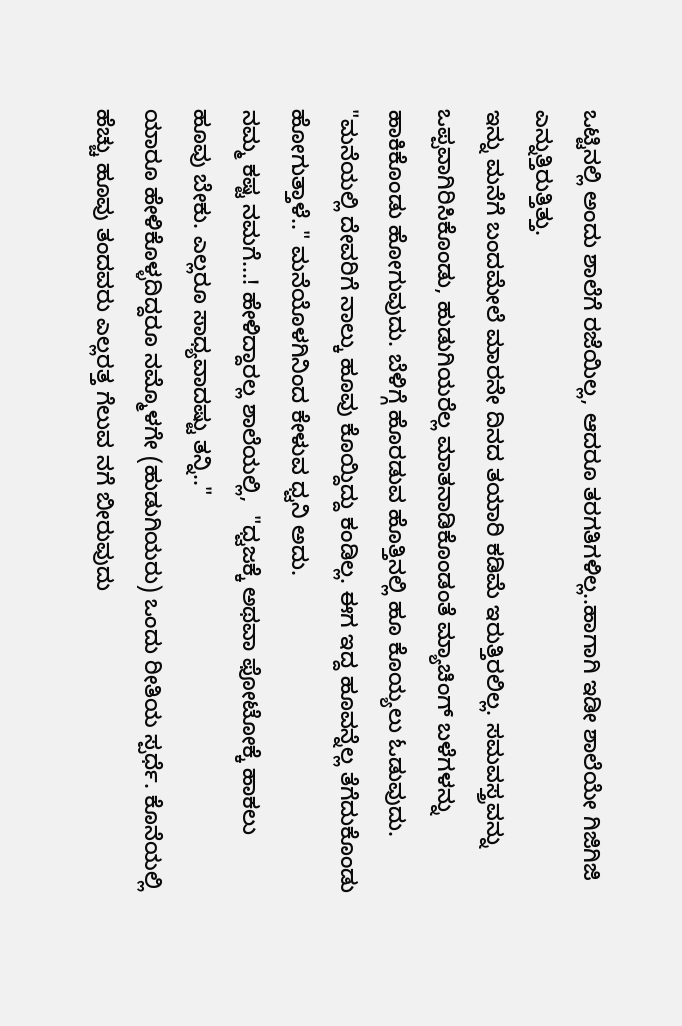ಒಟ್ಟಿನಲ್ಲಿ ಅಂದು ಶಾಲೆಗೆ ರಜೆಯಿಲ್ಲ, ಆದರೂ ತರಗತಿಗಳಿಲ್ಲ..ಹಾಗಾಗಿ ಇಡೀ ಶಾಲೆಯೇ ಗಿಜಿಗಿಜಿ ಎನ್ನುತ್ತಿರುತ್ತಿತ್ತು.
ಇನ್ನು ಮನೆಗೆ ಬಂದಮೇಲೆ ಮಾರನೇ ದಿನದ ತಯಾರಿ ಕಡಿಮೆ ಇರುತ್ತಿರಲಿಲ್ಲ. ಸಮವಸ್ತ್ರವನ್ನು ಒಪ್ಪವಾಗಿರಿಸಿಕೊಂಡು, ಹುಡುಗಿಯರೆಲ್ಲ ಮಾತನಾಡಿಕೊಂಡಂತೆ ಮ್ಯಾಚಿಂಗ್ ಬಳೆಗಳನ್ನು ಹಾಕಿಕೊಂಡು ಹೋಗುವುದು. ಬೆಳಿಗ್ಗೆ ಹೊರಡುವ ಹೊತ್ತಿನಲ್ಲಿ ಹೂ ಕೊಯ್ಯಲು ಓಡುವುದು. "ಮನೆಯಲ್ಲಿ ದೇವರಿಗೆ ನಾಲ್ಕು ಹೂವು ಕೊಯ್ದಿದ್ದು ಕಂಡಿಲ್ಲ. ಈಗ ಇದ್ದ ಹೂವನ್ನೆಲ್ಲ ತೆಗೆದುಕೊಂಡು ಹೋಗುತ್ತಾಳೆ.." ಮನೆಯೊಳಗಿನಿಂದ ಕೇಳುವ ಧ್ವನಿ ಅದು.
ನಮ್ಮ ಕಷ್ಟ ನಮಗೆ...! ಹೇಳಿದ್ದಾರಲ್ಲ ಶಾಲೆಯಲ್ಲಿ,  "ಧ್ವಜಕ್ಕೆ ಅಥವಾ ಫೋಟೋಕ್ಕೆ ಹಾಕಲು ಹೂವು ಬೇಕು. ಎಲ್ಲರೂ ಸಾಧ್ಯವಾದಷ್ಟು ತನ್ನಿ.."
ಯಾರೂ ಹೇಳಿಕೊಳ್ಳದಿದ್ದರೂ ನಮ್ಮೊಳಗೇ (ಹುಡುಗಿಯರು) ಒಂದು ರೀತಿಯ ಸ್ಪರ್ಧೆ. ಕೊನೆಯಲ್ಲಿ  ಹೆಚ್ಚು ಹೂವು ತಂದವರು ಎಲ್ಲರತ್ತ ಗೆಲುವ ನಗೆ ಬೀರುವುದು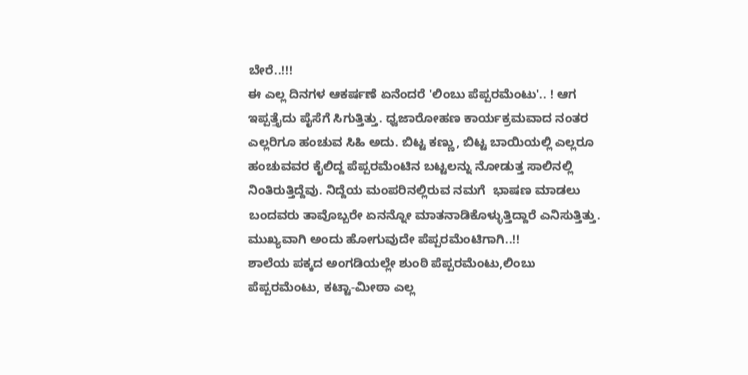ಬೇರೆ..!!!
ಈ ಎಲ್ಲ ದಿನಗಳ ಆಕರ್ಷಣೆ ಏನೆಂದರೆ 'ಲಿಂಬು ಪೆಪ್ಪರಮೆಂಟು'.. ! ಆಗ ಇಪ್ಪತ್ತೈದು ಪೈಸೆಗೆ ಸಿಗುತ್ತಿತ್ತು. ಧ್ವಜಾರೋಹಣ ಕಾರ್ಯಕ್ರಮವಾದ ನಂತರ ಎಲ್ಲರಿಗೂ ಹಂಚುವ ಸಿಹಿ ಅದು. ಬಿಟ್ಟ ಕಣ್ಣು, ಬಿಟ್ಟ ಬಾಯಿಯಲ್ಲಿ ಎಲ್ಲರೂ ಹಂಚುವವರ ಕೈಲಿದ್ದ ಪೆಪ್ಪರಮೆಂಟಿನ ಬಟ್ಟಲನ್ನು ನೋಡುತ್ತ ಸಾಲಿನಲ್ಲಿ ನಿಂತಿರುತ್ತಿದ್ದೆವು. ನಿದ್ದೆಯ ಮಂಪರಿನಲ್ಲಿರುವ ನಮಗೆ  ಭಾಷಣ ಮಾಡಲು ಬಂದವರು ತಾವೊಬ್ಬರೇ ಏನನ್ನೋ ಮಾತನಾಡಿಕೊಳ್ಳುತ್ತಿದ್ದಾರೆ ಎನಿಸುತ್ತಿತ್ತು.
ಮುಖ್ಯವಾಗಿ ಅಂದು ಹೋಗುವುದೇ ಪೆಪ್ಪರಮೆಂಟಿಗಾಗಿ..!!
ಶಾಲೆಯ ಪಕ್ಕದ ಅಂಗಡಿಯಲ್ಲೇ ಶುಂಠಿ ಪೆಪ್ಪರಮೆಂಟು,ಲಿಂಬು  ಪೆಪ್ಪರಮೆಂಟು, ಕಟ್ಟಾ-ಮೀಠಾ ಎಲ್ಲ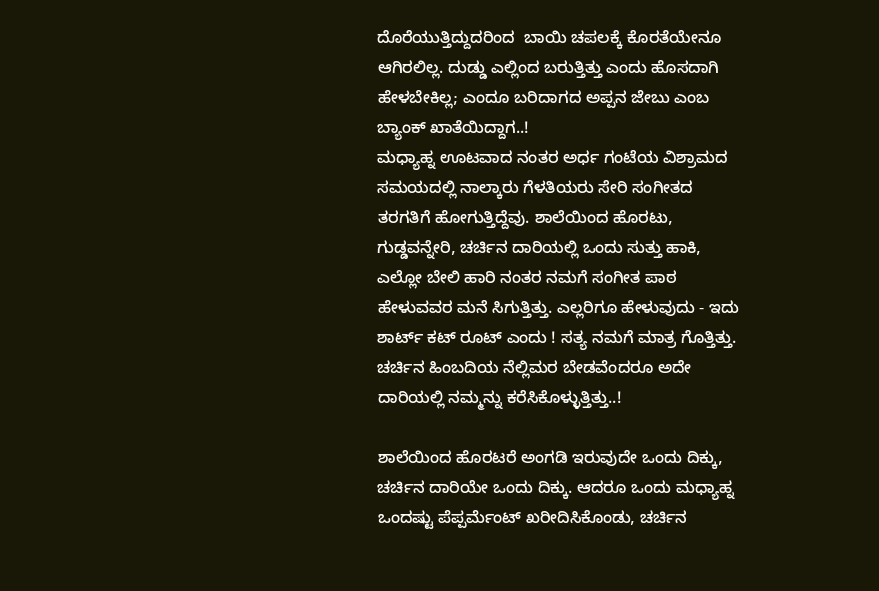ದೊರೆಯುತ್ತಿದ್ದುದರಿಂದ  ಬಾಯಿ ಚಪಲಕ್ಕೆ ಕೊರತೆಯೇನೂ ಆಗಿರಲಿಲ್ಲ. ದುಡ್ಡು ಎಲ್ಲಿಂದ ಬರುತ್ತಿತ್ತು ಎಂದು ಹೊಸದಾಗಿ ಹೇಳಬೇಕಿಲ್ಲ; ಎಂದೂ ಬರಿದಾಗದ ಅಪ್ಪನ ಜೇಬು ಎಂಬ ಬ್ಯಾಂಕ್ ಖಾತೆಯಿದ್ದಾಗ..!
ಮಧ್ಯಾಹ್ನ ಊಟವಾದ ನಂತರ ಅರ್ಧ ಗಂಟೆಯ ವಿಶ್ರಾಮದ ಸಮಯದಲ್ಲಿ ನಾಲ್ಕಾರು ಗೆಳತಿಯರು ಸೇರಿ ಸಂಗೀತದ ತರಗತಿಗೆ ಹೋಗುತ್ತಿದ್ದೆವು. ಶಾಲೆಯಿಂದ ಹೊರಟು, ಗುಡ್ಡವನ್ನೇರಿ, ಚರ್ಚಿನ ದಾರಿಯಲ್ಲಿ ಒಂದು ಸುತ್ತು ಹಾಕಿ, ಎಲ್ಲೋ ಬೇಲಿ ಹಾರಿ ನಂತರ ನಮಗೆ ಸಂಗೀತ ಪಾಠ ಹೇಳುವವರ ಮನೆ ಸಿಗುತ್ತಿತ್ತು. ಎಲ್ಲರಿಗೂ ಹೇಳುವುದು - ಇದು ಶಾರ್ಟ್ ಕಟ್ ರೂಟ್ ಎಂದು ! ಸತ್ಯ ನಮಗೆ ಮಾತ್ರ ಗೊತ್ತಿತ್ತು. ಚರ್ಚಿನ ಹಿಂಬದಿಯ ನೆಲ್ಲಿಮರ ಬೇಡವೆಂದರೂ ಅದೇ ದಾರಿಯಲ್ಲಿ ನಮ್ಮನ್ನು ಕರೆಸಿಕೊಳ್ಳುತ್ತಿತ್ತು..!

ಶಾಲೆಯಿಂದ ಹೊರಟರೆ ಅಂಗಡಿ ಇರುವುದೇ ಒಂದು ದಿಕ್ಕು, ಚರ್ಚಿನ ದಾರಿಯೇ ಒಂದು ದಿಕ್ಕು. ಆದರೂ ಒಂದು ಮಧ್ಯಾಹ್ನ ಒಂದಷ್ಟು ಪೆಪ್ಪರ್ಮೆಂಟ್ ಖರೀದಿಸಿಕೊಂಡು, ಚರ್ಚಿನ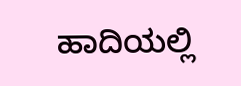ಹಾದಿಯಲ್ಲಿ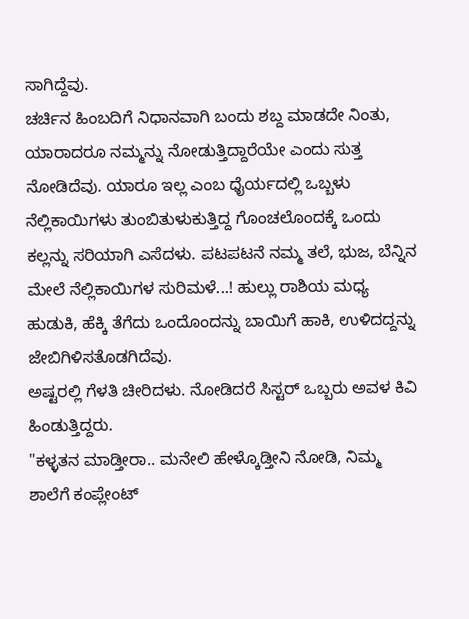ಸಾಗಿದ್ದೆವು.
ಚರ್ಚಿನ ಹಿಂಬದಿಗೆ ನಿಧಾನವಾಗಿ ಬಂದು ಶಬ್ದ ಮಾಡದೇ ನಿಂತು, ಯಾರಾದರೂ ನಮ್ಮನ್ನು ನೋಡುತ್ತಿದ್ದಾರೆಯೇ ಎಂದು ಸುತ್ತ ನೋಡಿದೆವು. ಯಾರೂ ಇಲ್ಲ ಎಂಬ ಧೈರ್ಯದಲ್ಲಿ ಒಬ್ಬಳು ನೆಲ್ಲಿಕಾಯಿಗಳು ತುಂಬಿತುಳುಕುತ್ತಿದ್ದ ಗೊಂಚಲೊಂದಕ್ಕೆ ಒಂದು ಕಲ್ಲನ್ನು ಸರಿಯಾಗಿ ಎಸೆದಳು. ಪಟಪಟನೆ ನಮ್ಮ ತಲೆ, ಭುಜ, ಬೆನ್ನಿನ ಮೇಲೆ ನೆಲ್ಲಿಕಾಯಿಗಳ ಸುರಿಮಳೆ...! ಹುಲ್ಲು ರಾಶಿಯ ಮಧ್ಯ ಹುಡುಕಿ, ಹೆಕ್ಕಿ ತೆಗೆದು ಒಂದೊಂದನ್ನು ಬಾಯಿಗೆ ಹಾಕಿ, ಉಳಿದದ್ದನ್ನು ಜೇಬಿಗಿಳಿಸತೊಡಗಿದೆವು.
ಅಷ್ಟರಲ್ಲಿ ಗೆಳತಿ ಚೀರಿದಳು. ನೋಡಿದರೆ ಸಿಸ್ಟರ್ ಒಬ್ಬರು ಅವಳ ಕಿವಿ ಹಿಂಡುತ್ತಿದ್ದರು.
"ಕಳ್ಳತನ ಮಾಡ್ತೀರಾ.. ಮನೇಲಿ ಹೇಳ್ಕೊಡ್ತೀನಿ ನೋಡಿ, ನಿಮ್ಮ ಶಾಲೆಗೆ ಕಂಪ್ಲೇಂಟ್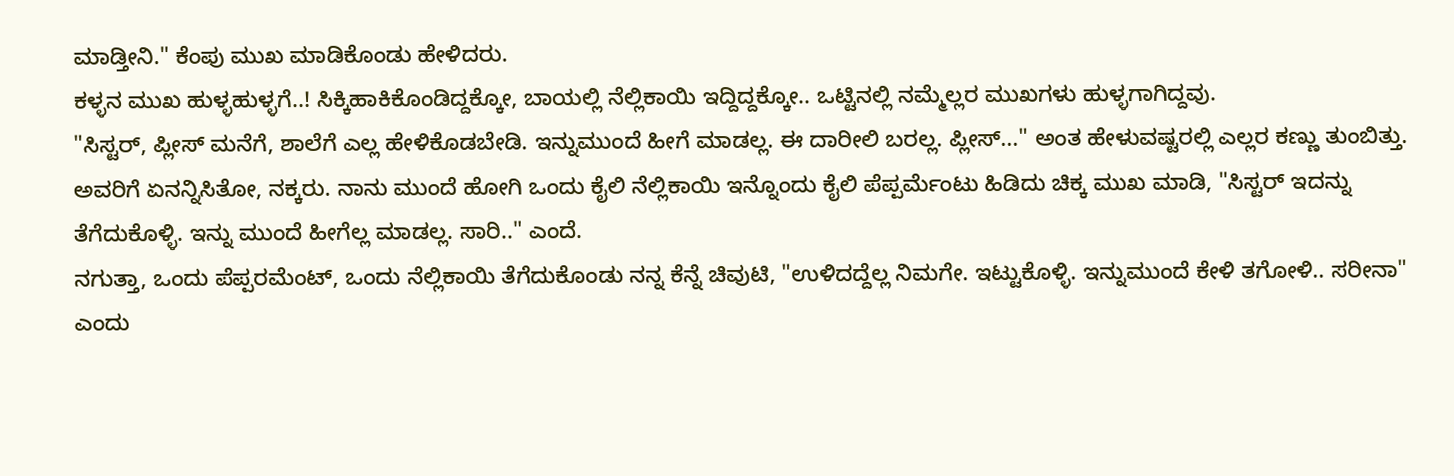ಮಾಡ್ತೀನಿ." ಕೆಂಪು ಮುಖ ಮಾಡಿಕೊಂಡು ಹೇಳಿದರು.
ಕಳ್ಳನ ಮುಖ ಹುಳ್ಳಹುಳ್ಳಗೆ..! ಸಿಕ್ಕಿಹಾಕಿಕೊಂಡಿದ್ದಕ್ಕೋ, ಬಾಯಲ್ಲಿ ನೆಲ್ಲಿಕಾಯಿ ಇದ್ದಿದ್ದಕ್ಕೋ.. ಒಟ್ಟಿನಲ್ಲಿ ನಮ್ಮೆಲ್ಲರ ಮುಖಗಳು ಹುಳ್ಳಗಾಗಿದ್ದವು.
"ಸಿಸ್ಟರ್, ಪ್ಲೀಸ್ ಮನೆಗೆ, ಶಾಲೆಗೆ ಎಲ್ಲ ಹೇಳಿಕೊಡಬೇಡಿ. ಇನ್ನುಮುಂದೆ ಹೀಗೆ ಮಾಡಲ್ಲ. ಈ ದಾರೀಲಿ ಬರಲ್ಲ. ಪ್ಲೀಸ್..." ಅಂತ ಹೇಳುವಷ್ಟರಲ್ಲಿ ಎಲ್ಲರ ಕಣ್ಣು ತುಂಬಿತ್ತು.
ಅವರಿಗೆ ಏನನ್ನಿಸಿತೋ, ನಕ್ಕರು. ನಾನು ಮುಂದೆ ಹೋಗಿ ಒಂದು ಕೈಲಿ ನೆಲ್ಲಿಕಾಯಿ ಇನ್ನೊಂದು ಕೈಲಿ ಪೆಪ್ಪರ್ಮೆಂಟು ಹಿಡಿದು ಚಿಕ್ಕ ಮುಖ ಮಾಡಿ, "ಸಿಸ್ಟರ್ ಇದನ್ನು ತೆಗೆದುಕೊಳ್ಳಿ. ಇನ್ನು ಮುಂದೆ ಹೀಗೆಲ್ಲ ಮಾಡಲ್ಲ. ಸಾರಿ.." ಎಂದೆ.
ನಗುತ್ತಾ, ಒಂದು ಪೆಪ್ಪರಮೆಂಟ್, ಒಂದು ನೆಲ್ಲಿಕಾಯಿ ತೆಗೆದುಕೊಂಡು ನನ್ನ ಕೆನ್ನೆ ಚಿವುಟಿ, "ಉಳಿದದ್ದೆಲ್ಲ ನಿಮಗೇ. ಇಟ್ಟುಕೊಳ್ಳಿ. ಇನ್ನುಮುಂದೆ ಕೇಳಿ ತಗೋಳಿ.. ಸರೀನಾ" ಎಂದು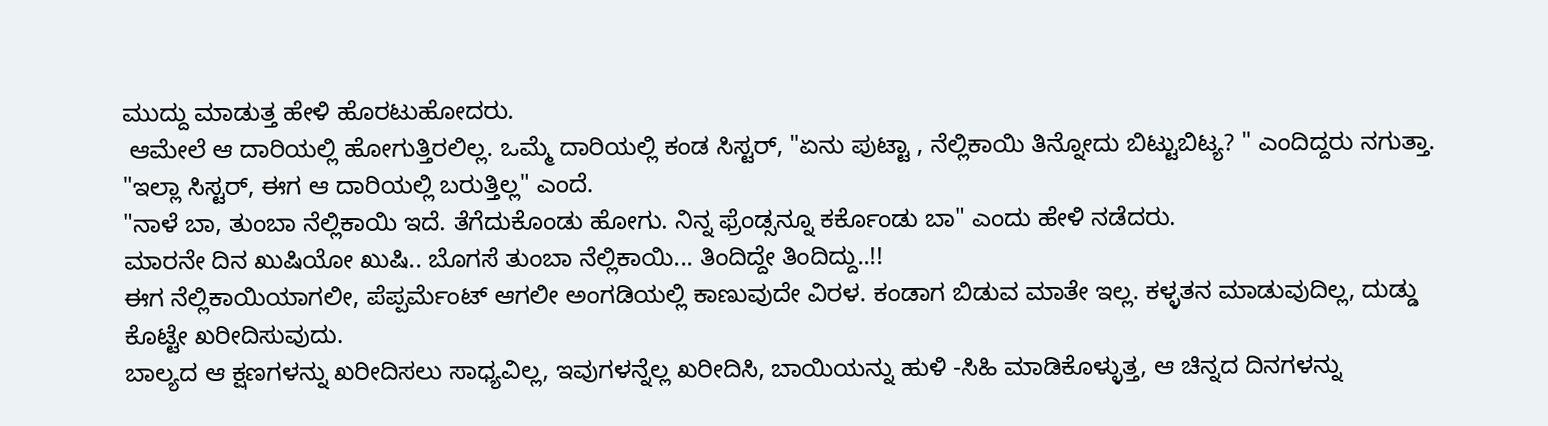ಮುದ್ದು ಮಾಡುತ್ತ ಹೇಳಿ ಹೊರಟುಹೋದರು.
 ಆಮೇಲೆ ಆ ದಾರಿಯಲ್ಲಿ ಹೋಗುತ್ತಿರಲಿಲ್ಲ. ಒಮ್ಮೆ ದಾರಿಯಲ್ಲಿ ಕಂಡ ಸಿಸ್ಟರ್, "ಏನು ಪುಟ್ಟಾ , ನೆಲ್ಲಿಕಾಯಿ ತಿನ್ನೋದು ಬಿಟ್ಟುಬಿಟ್ಯ? " ಎಂದಿದ್ದರು ನಗುತ್ತಾ.
"ಇಲ್ಲಾ ಸಿಸ್ಟರ್, ಈಗ ಆ ದಾರಿಯಲ್ಲಿ ಬರುತ್ತಿಲ್ಲ" ಎಂದೆ.
"ನಾಳೆ ಬಾ, ತುಂಬಾ ನೆಲ್ಲಿಕಾಯಿ ಇದೆ. ತೆಗೆದುಕೊಂಡು ಹೋಗು. ನಿನ್ನ ಫ್ರೆಂಡ್ಸನ್ನೂ ಕರ್ಕೊಂಡು ಬಾ" ಎಂದು ಹೇಳಿ ನಡೆದರು.
ಮಾರನೇ ದಿನ ಖುಷಿಯೋ ಖುಷಿ.. ಬೊಗಸೆ ತುಂಬಾ ನೆಲ್ಲಿಕಾಯಿ... ತಿಂದಿದ್ದೇ ತಿಂದಿದ್ದು..!!
ಈಗ ನೆಲ್ಲಿಕಾಯಿಯಾಗಲೀ, ಪೆಪ್ಪರ್ಮೆಂಟ್ ಆಗಲೀ ಅಂಗಡಿಯಲ್ಲಿ ಕಾಣುವುದೇ ವಿರಳ. ಕಂಡಾಗ ಬಿಡುವ ಮಾತೇ ಇಲ್ಲ. ಕಳ್ಳತನ ಮಾಡುವುದಿಲ್ಲ, ದುಡ್ಡು ಕೊಟ್ಟೇ ಖರೀದಿಸುವುದು.
ಬಾಲ್ಯದ ಆ ಕ್ಷಣಗಳನ್ನು ಖರೀದಿಸಲು ಸಾಧ್ಯವಿಲ್ಲ, ಇವುಗಳನ್ನೆಲ್ಲ ಖರೀದಿಸಿ, ಬಾಯಿಯನ್ನು ಹುಳಿ -ಸಿಹಿ ಮಾಡಿಕೊಳ್ಳುತ್ತ, ಆ ಚಿನ್ನದ ದಿನಗಳನ್ನು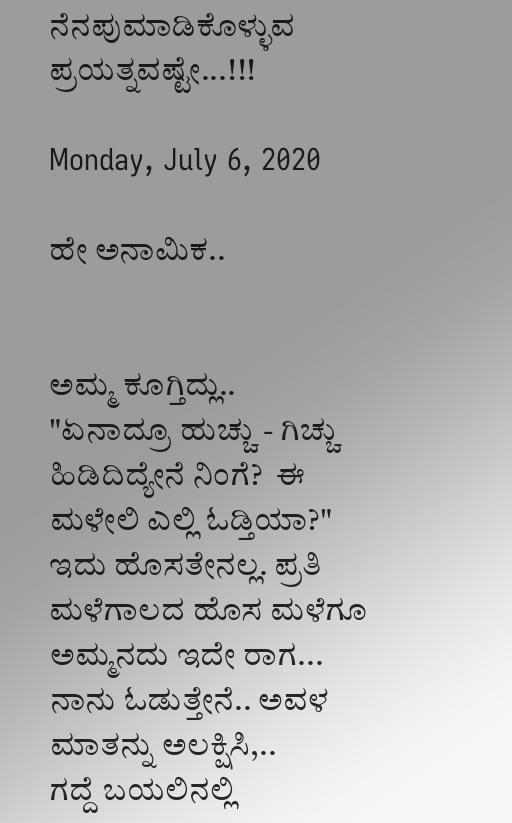ನೆನಪುಮಾಡಿಕೊಳ್ಳುವ ಪ್ರಯತ್ನವಷ್ಟೇ...!!!

Monday, July 6, 2020

ಹೇ ಅನಾಮಿಕ..


ಅಮ್ಮ ಕೂಗ್ತಿದ್ಲು..
"ಏನಾದ್ರೂ ಹುಚ್ಚು - ಗಿಚ್ಚು ಹಿಡಿದಿದ್ಯೇನೆ ನಿಂಗೆ?  ಈ ಮಳೇಲಿ ಎಲ್ಲಿ ಓಡ್ತಿಯಾ?"
ಇದು ಹೊಸತೇನಲ್ಲ. ಪ್ರತಿ ಮಳೆಗಾಲದ ಹೊಸ ಮಳೆಗೂ ಅಮ್ಮನದು ಇದೇ ರಾಗ... ನಾನು ಓಡುತ್ತೇನೆ.. ಅವಳ ಮಾತನ್ನು ಅಲಕ್ಷಿಸಿ,..
ಗದ್ದೆ ಬಯಲಿನಲ್ಲಿ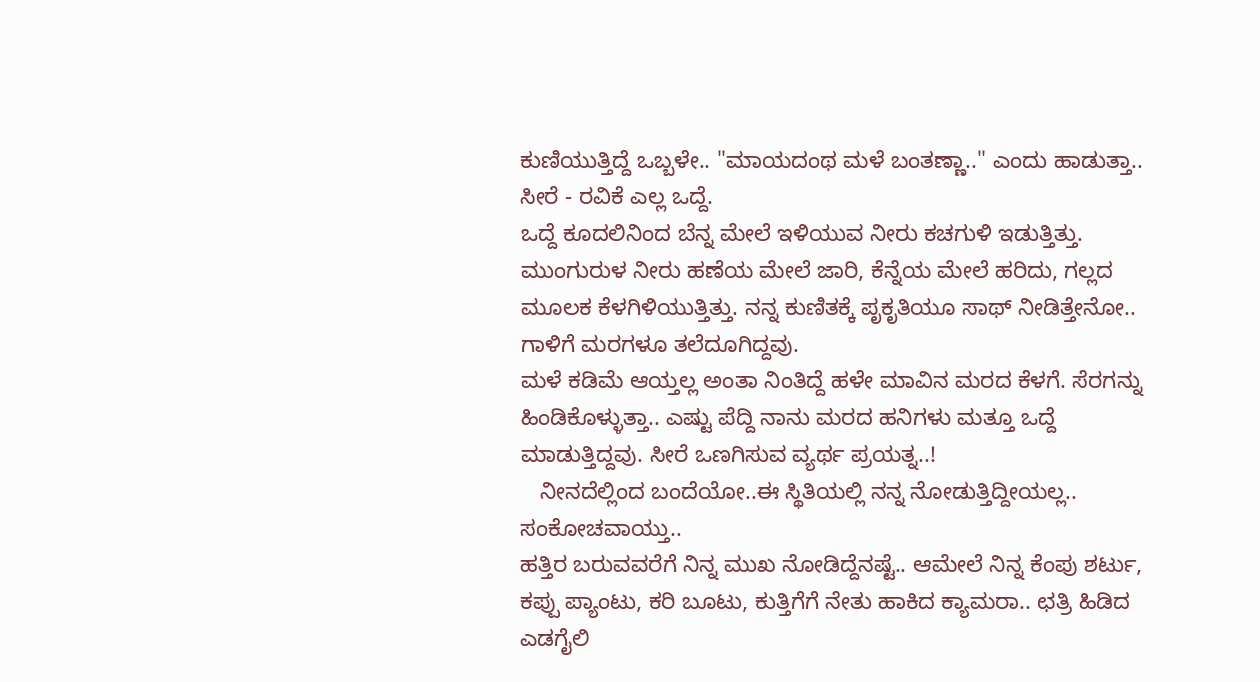ಕುಣಿಯುತ್ತಿದ್ದೆ ಒಬ್ಬಳೇ.. "ಮಾಯದಂಥ ಮಳೆ ಬಂತಣ್ಣಾ.." ಎಂದು ಹಾಡುತ್ತಾ..
ಸೀರೆ - ರವಿಕೆ ಎಲ್ಲ ಒದ್ದೆ.
ಒದ್ದೆ ಕೂದಲಿನಿಂದ ಬೆನ್ನ ಮೇಲೆ ಇಳಿಯುವ ನೀರು ಕಚಗುಳಿ ಇಡುತ್ತಿತ್ತು. ಮುಂಗುರುಳ ನೀರು ಹಣೆಯ ಮೇಲೆ ಜಾರಿ, ಕೆನ್ನೆಯ ಮೇಲೆ ಹರಿದು, ಗಲ್ಲದ ಮೂಲಕ ಕೆಳಗಿಳಿಯುತ್ತಿತ್ತು. ನನ್ನ ಕುಣಿತಕ್ಕೆ ಪೃಕೃತಿಯೂ ಸಾಥ್ ನೀಡಿತ್ತೇನೋ.. ಗಾಳಿಗೆ ಮರಗಳೂ ತಲೆದೂಗಿದ್ದವು.
ಮಳೆ ಕಡಿಮೆ ಆಯ್ತಲ್ಲ ಅಂತಾ ನಿಂತಿದ್ದೆ ಹಳೇ ಮಾವಿನ ಮರದ ಕೆಳಗೆ. ಸೆರಗನ್ನು ಹಿಂಡಿಕೊಳ್ಳುತ್ತಾ.. ಎಷ್ಟು ಪೆದ್ದಿ ನಾನು ಮರದ ಹನಿಗಳು ಮತ್ತೂ ಒದ್ದೆ ಮಾಡುತ್ತಿದ್ದವು. ಸೀರೆ ಒಣಗಿಸುವ ವ್ಯರ್ಥ ಪ್ರಯತ್ನ..!
   ನೀನದೆಲ್ಲಿಂದ ಬಂದೆಯೋ..ಈ ಸ್ಥಿತಿಯಲ್ಲಿ ನನ್ನ ನೋಡುತ್ತಿದ್ದೀಯಲ್ಲ.. ಸಂಕೋಚವಾಯ್ತು..
ಹತ್ತಿರ ಬರುವವರೆಗೆ ನಿನ್ನ ಮುಖ ನೋಡಿದ್ದೆನಷ್ಟೆ.. ಆಮೇಲೆ ನಿನ್ನ ಕೆಂಪು ಶರ್ಟು, ಕಪ್ಪು ಪ್ಯಾಂಟು, ಕರಿ ಬೂಟು, ಕುತ್ತಿಗೆಗೆ ನೇತು ಹಾಕಿದ ಕ್ಯಾಮರಾ.. ಛತ್ರಿ ಹಿಡಿದ ಎಡಗೈಲಿ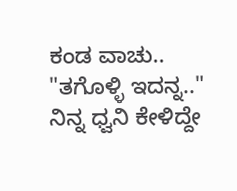ಕಂಡ ವಾಚು..
"ತಗೊಳ್ಳಿ ಇದನ್ನ.."
ನಿನ್ನ ಧ್ವನಿ ಕೇಳಿದ್ದೇ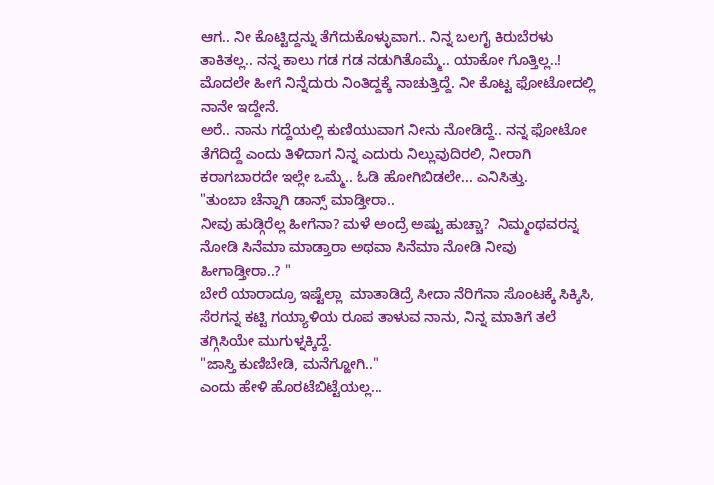ಆಗ.. ನೀ ಕೊಟ್ಟಿದ್ದನ್ನು ತೆಗೆದುಕೊಳ್ಳುವಾಗ.. ನಿನ್ನ ಬಲಗೈ ಕಿರುಬೆರಳು ತಾಕಿತಲ್ಲ.. ನನ್ನ ಕಾಲು ಗಡ ಗಡ ನಡುಗಿತೊಮ್ಮೆ.. ಯಾಕೋ ಗೊತ್ತಿಲ್ಲ..!
ಮೊದಲೇ ಹೀಗೆ ನಿನ್ನೆದುರು ನಿಂತಿದ್ದಕ್ಕೆ ನಾಚುತ್ತಿದ್ದೆ. ನೀ ಕೊಟ್ಟ ಫೋಟೋದಲ್ಲಿ ನಾನೇ ಇದ್ದೇನೆ.
ಅರೆ.. ನಾನು ಗದ್ದೆಯಲ್ಲಿ ಕುಣಿಯುವಾಗ ನೀನು ನೋಡಿದ್ದೆ.. ನನ್ನ ಫೋಟೋ ತೆಗೆದಿದ್ದೆ ಎಂದು ತಿಳಿದಾಗ ನಿನ್ನ ಎದುರು ನಿಲ್ಲುವುದಿರಲಿ, ನೀರಾಗಿ ಕರಾಗಬಾರದೇ ಇಲ್ಲೇ ಒಮ್ಮೆ.. ಓಡಿ ಹೋಗಿಬಿಡಲೇ... ಎನಿಸಿತ್ತು.
"ತುಂಬಾ ಚೆನ್ನಾಗಿ ಡಾನ್ಸ್ ಮಾಡ್ತೀರಾ..
ನೀವು ಹುಡ್ಗಿರೆಲ್ಲ ಹೀಗೆನಾ? ಮಳೆ ಅಂದ್ರೆ ಅಷ್ಟು ಹುಚ್ಚಾ?  ನಿಮ್ಮಂಥವರನ್ನ ನೋಡಿ ಸಿನೆಮಾ ಮಾಡ್ತಾರಾ ಅಥವಾ ಸಿನೆಮಾ ನೋಡಿ ನೀವು ಹೀಗಾಡ್ತೀರಾ..? "
ಬೇರೆ ಯಾರಾದ್ರೂ ಇಷ್ಟೆಲ್ಲಾ  ಮಾತಾಡಿದ್ರೆ ಸೀದಾ ನೆರಿಗೆನಾ ಸೊಂಟಕ್ಕೆ ಸಿಕ್ಕಿಸಿ, ಸೆರಗನ್ನ ಕಟ್ಟಿ ಗಯ್ಯಾಳಿಯ ರೂಪ ತಾಳುವ ನಾನು, ನಿನ್ನ ಮಾತಿಗೆ ತಲೆ ತಗ್ಗಿಸಿಯೇ ಮುಗುಳ್ನಕ್ಕಿದ್ದೆ.
"ಜಾಸ್ತಿ ಕುಣಿಬೇಡಿ, ಮನೆಗ್ಹೋಗಿ.."
ಎಂದು ಹೇಳಿ ಹೊರಟೆಬಿಟ್ಟೆಯಲ್ಲ...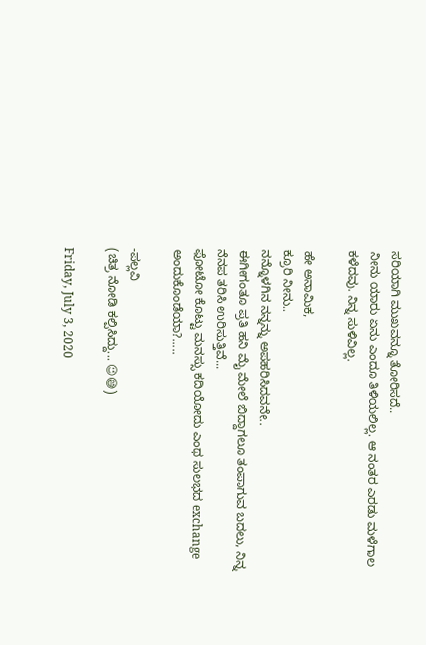ಸರಿಯಾಗಿ ಮುಖವನ್ನೂ ತೋರಿಸದೆ..
ನೀನು ಯಾರು ಏನು ಎಂದೂ ತಿಳಿಯಲಿಲ್ಲ. ಆ ನಂತರ ಎರಡು ಮಳೆಗಾಲ ಕಳೆದವು. ನಿನ್ನ ಸುಳಿವಿಲ್ಲ.

ಹೇ ಅನಾಮಿಕ,
ಕ್ರೂರಿ ನೀನು..
ನನ್ನೊಳಗಿನ ನನ್ನನ್ನು ಅಪಹರಿಸಿದವನೇ..
ಈಗೀಗಂತೂ ಪ್ರತಿ ಹನಿ ಮೈ ಮೇಲೆ ಬಿದ್ದಾಗಲೂ ತಂಪಾಗುವ ಬದಲು, ನಿನ್ನ ನೆನಪ ತರಿಸಿ ಉರಿಸುತ್ತಿವೆ...
ಫೋಟೋ ಕೊಟ್ಟು ಮನಸ್ಸು ಕದಿಯೋದು ಎಂಥ ಸುಲಭದ exchange ಅಂದುಕೊಂಡೆಯಾ?.....

-ಪಲ್ಲವಿ
(ಚಿತ್ರ ನೋಡಿ ಕಲ್ಪಿಸಿದ್ದು... 😉😅)

Friday, July 3, 2020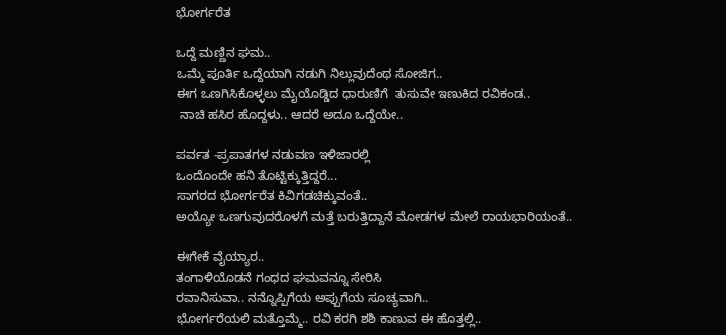ಭೋರ್ಗರೆತ

ಒದ್ದೆ ಮಣ್ಣಿನ ಘಮ..
ಒಮ್ಮೆ ಪೂರ್ತಿ ಒದ್ದೆಯಾಗಿ ನಡುಗಿ ನಿಲ್ಲುವುದೆಂಥ ಸೋಜಿಗ..
ಈಗ ಒಣಗಿಸಿಕೊಳ್ಳಲು ಮೈಯೊಡ್ಡಿದ ಧಾರುಣಿಗೆ  ತುಸುವೇ ಇಣುಕಿದ ರವಿಕಂಡ..
 ನಾಚಿ ಹಸಿರ ಹೊದ್ದಳು.. ಆದರೆ ಅದೂ ಒದ್ದೆಯೇ..

ಪರ್ವತ -ಪ್ರಪಾತಗಳ ನಡುವಣ ಇಳಿಜಾರಲ್ಲಿ
ಒಂದೊಂದೇ ಹನಿ ತೊಟ್ಟಿಕ್ಕುತ್ತಿದ್ದರೆ...
ಸಾಗರದ ಭೋರ್ಗರೆತ ಕಿವಿಗಡಚಿಕ್ಕುವಂತೆ..
ಅಯ್ಯೋ ಒಣಗುವುದರೊಳಗೆ ಮತ್ತೆ ಬರುತ್ತಿದ್ದಾನೆ ಮೋಡಗಳ ಮೇಲೆ ರಾಯಭಾರಿಯಂತೆ..

ಈಗೇಕೆ ವೈಯ್ಯಾರ..
ತಂಗಾಳಿಯೊಡನೆ ಗಂಧದ ಘಮವನ್ನೂ ಸೇರಿಸಿ
ರವಾನಿಸುವಾ.. ನನ್ನೊಪ್ಪಿಗೆಯ ಅಪ್ಪುಗೆಯ ಸೂಚ್ಯವಾಗಿ..
ಭೋರ್ಗರೆಯಲಿ ಮತ್ತೊಮ್ಮೆ.. ರವಿ ಕರಗಿ ಶಶಿ ಕಾಣುವ ಈ ಹೊತ್ತಲ್ಲಿ..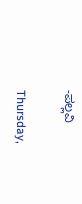-ಪಲ್ಲವಿ

Thursday,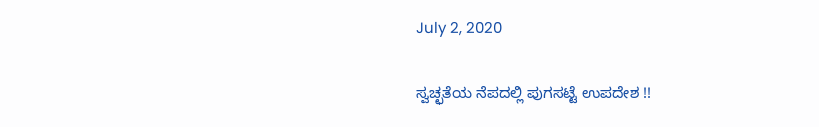July 2, 2020

ಸ್ವಚ್ಛತೆಯ ನೆಪದಲ್ಲಿ ಪುಗಸಟ್ಟೆ ಉಪದೇಶ !!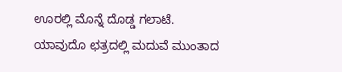ಊರಲ್ಲಿ ಮೊನ್ನೆ ದೊಡ್ಡ ಗಲಾಟೆ. ಯಾವುದೊ ಛತ್ರದಲ್ಲಿ ಮದುವೆ ಮುಂತಾದ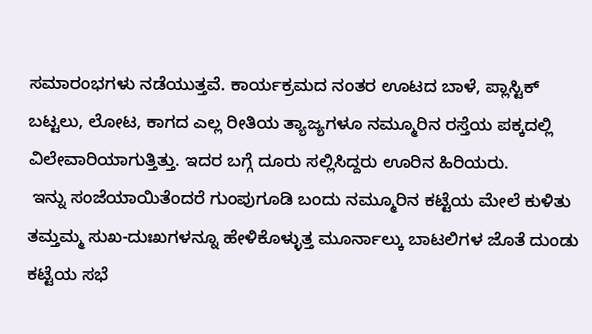ಸಮಾರಂಭಗಳು ನಡೆಯುತ್ತವೆ. ಕಾರ್ಯಕ್ರಮದ ನಂತರ ಊಟದ ಬಾಳೆ, ಪ್ಲಾಸ್ಟಿಕ್ ಬಟ್ಟಲು, ಲೋಟ, ಕಾಗದ ಎಲ್ಲ ರೀತಿಯ ತ್ಯಾಜ್ಯಗಳೂ ನಮ್ಮೂರಿನ ರಸ್ತೆಯ ಪಕ್ಕದಲ್ಲಿ ವಿಲೇವಾರಿಯಾಗುತ್ತಿತ್ತು. ಇದರ ಬಗ್ಗೆ ದೂರು ಸಲ್ಲಿಸಿದ್ದರು ಊರಿನ ಹಿರಿಯರು.
 ಇನ್ನು ಸಂಜೆಯಾಯಿತೆಂದರೆ ಗುಂಪುಗೂಡಿ ಬಂದು ನಮ್ಮೂರಿನ ಕಟ್ಟೆಯ ಮೇಲೆ ಕುಳಿತು ತಮ್ತಮ್ಮ ಸುಖ-ದುಃಖಗಳನ್ನೂ ಹೇಳಿಕೊಳ್ಳುತ್ತ ಮೂರ್ನಾಲ್ಕು ಬಾಟಲಿಗಳ ಜೊತೆ ದುಂಡು ಕಟ್ಟೆಯ ಸಭೆ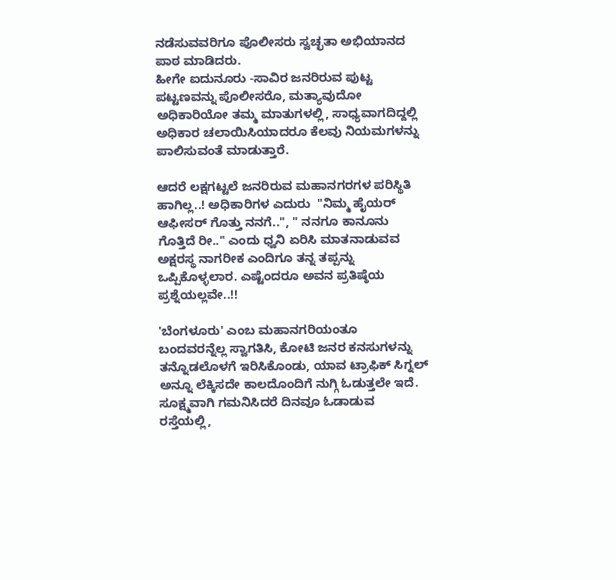ನಡೆಸುವವರಿಗೂ ಪೊಲೀಸರು ಸ್ವಚ್ಛತಾ ಅಭಿಯಾನದ ಪಾಠ ಮಾಡಿದರು.
ಹೀಗೇ ಐದುನೂರು -ಸಾವಿರ ಜನರಿರುವ ಪುಟ್ಟ ಪಟ್ಟಣವನ್ನು ಪೊಲೀಸರೊ, ಮತ್ಯಾವುದೋ ಅಧಿಕಾರಿಯೋ ತಮ್ಮ ಮಾತುಗಳಲ್ಲಿ, ಸಾಧ್ಯವಾಗದಿದ್ದಲ್ಲಿ ಅಧಿಕಾರ ಚಲಾಯಿಸಿಯಾದರೂ ಕೆಲವು ನಿಯಮಗಳನ್ನು ಪಾಲಿಸುವಂತೆ ಮಾಡುತ್ತಾರೆ.

ಆದರೆ ಲಕ್ಷಗಟ್ಟಲೆ ಜನರಿರುವ ಮಹಾನಗರಗಳ ಪರಿಸ್ಥಿತಿ ಹಾಗಿಲ್ಲ..! ಅಧಿಕಾರಿಗಳ ಎದುರು  "ನಿಮ್ಮ ಹೈಯರ್ ಆಫೀಸರ್ ಗೊತ್ತು ನನಗೆ..", " ನನಗೂ ಕಾನೂನು ಗೊತ್ತಿದೆ ರೀ.." ಎಂದು ಧ್ವನಿ ಏರಿಸಿ ಮಾತನಾಡುವವ ಅಕ್ಷರಸ್ಥ ನಾಗರೀಕ ಎಂದಿಗೂ ತನ್ನ ತಪ್ಪನ್ನು ಒಪ್ಪಿಕೊಳ್ಳಲಾರ. ಎಷ್ಟೆಂದರೂ ಅವನ ಪ್ರತಿಷ್ಠೆಯ ಪ್ರಶ್ನೆಯಲ್ಲವೇ..!!

'ಬೆಂಗಳೂರು' ಎಂಬ ಮಹಾನಗರಿಯಂತೂ ಬಂದವರನ್ನೆಲ್ಲ ಸ್ವಾಗತಿಸಿ, ಕೋಟಿ ಜನರ ಕನಸುಗಳನ್ನು ತನ್ನೊಡಲೊಳಗೆ ಇರಿಸಿಕೊಂಡು, ಯಾವ ಟ್ರಾಫಿಕ್ ಸಿಗ್ನಲ್ ಅನ್ನೂ ಲೆಕ್ಕಿಸದೇ ಕಾಲದೊಂದಿಗೆ ನುಗ್ಗಿ ಓಡುತ್ತಲೇ ಇದೆ.
ಸೂಕ್ಷ್ಮವಾಗಿ ಗಮನಿಸಿದರೆ ದಿನವೂ ಓಡಾಡುವ ರಸ್ತೆಯಲ್ಲಿ,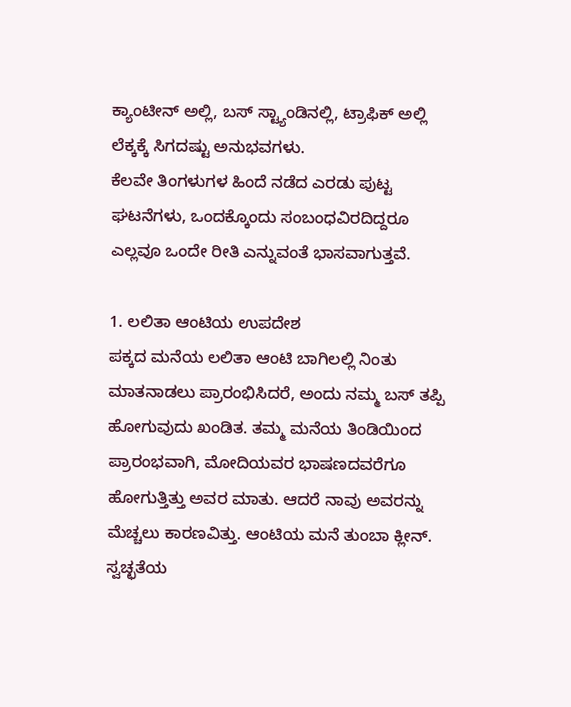ಕ್ಯಾಂಟೀನ್ ಅಲ್ಲಿ, ಬಸ್ ಸ್ಟ್ಯಾಂಡಿನಲ್ಲಿ, ಟ್ರಾಫಿಕ್ ಅಲ್ಲಿ ಲೆಕ್ಕಕ್ಕೆ ಸಿಗದಷ್ಟು ಅನುಭವಗಳು.
ಕೆಲವೇ ತಿಂಗಳುಗಳ ಹಿಂದೆ ನಡೆದ ಎರಡು ಪುಟ್ಟ ಘಟನೆಗಳು, ಒಂದಕ್ಕೊಂದು ಸಂಬಂಧವಿರದಿದ್ದರೂ ಎಲ್ಲವೂ ಒಂದೇ ರೀತಿ ಎನ್ನುವಂತೆ ಭಾಸವಾಗುತ್ತವೆ.

1. ಲಲಿತಾ ಆಂಟಿಯ ಉಪದೇಶ
ಪಕ್ಕದ ಮನೆಯ ಲಲಿತಾ ಆಂಟಿ ಬಾಗಿಲಲ್ಲಿ ನಿಂತು ಮಾತನಾಡಲು ಪ್ರಾರಂಭಿಸಿದರೆ, ಅಂದು ನಮ್ಮ ಬಸ್ ತಪ್ಪಿ ಹೋಗುವುದು ಖಂಡಿತ. ತಮ್ಮ ಮನೆಯ ತಿಂಡಿಯಿಂದ ಪ್ರಾರಂಭವಾಗಿ, ಮೋದಿಯವರ ಭಾಷಣದವರೆಗೂ ಹೋಗುತ್ತಿತ್ತು ಅವರ ಮಾತು. ಆದರೆ ನಾವು ಅವರನ್ನು ಮೆಚ್ಚಲು ಕಾರಣವಿತ್ತು. ಆಂಟಿಯ ಮನೆ ತುಂಬಾ ಕ್ಲೀನ್. ಸ್ವಚ್ಛತೆಯ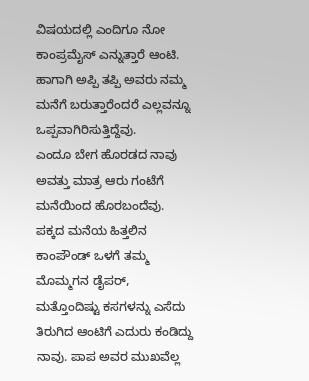ವಿಷಯದಲ್ಲಿ ಎಂದಿಗೂ ನೋ ಕಾಂಪ್ರಮೈಸ್ ಎನ್ನುತ್ತಾರೆ ಆಂಟಿ. ಹಾಗಾಗಿ ಅಪ್ಪಿ ತಪ್ಪಿ ಅವರು ನಮ್ಮ ಮನೆಗೆ ಬರುತ್ತಾರೆಂದರೆ ಎಲ್ಲವನ್ನೂ ಒಪ್ಪವಾಗಿರಿಸುತ್ತಿದ್ದೆವು.
ಎಂದೂ ಬೇಗ ಹೊರಡದ ನಾವು ಅವತ್ತು ಮಾತ್ರ ಆರು ಗಂಟೆಗೆ ಮನೆಯಿಂದ ಹೊರಬಂದೆವು.  ಪಕ್ಕದ ಮನೆಯ ಹಿತ್ತಲಿನ ಕಾಂಪೌಂಡ್ ಒಳಗೆ ತಮ್ಮ ಮೊಮ್ಮಗನ ಡೈಪರ್, ಮತ್ತೊಂದಿಷ್ಟು ಕಸಗಳನ್ನು ಎಸೆದು ತಿರುಗಿದ ಆಂಟಿಗೆ ಎದುರು ಕಂಡಿದ್ದು ನಾವು. ಪಾಪ ಅವರ ಮುಖವೆಲ್ಲ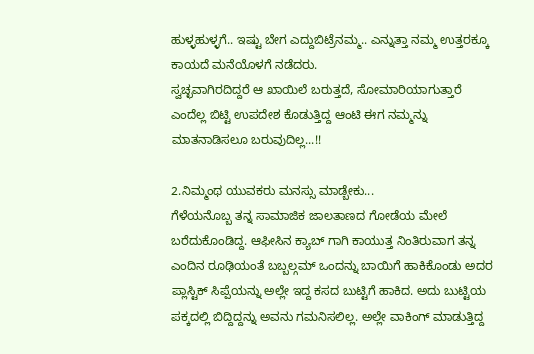ಹುಳ್ಳಹುಳ್ಳಗೆ.. ಇಷ್ಟು ಬೇಗ ಎದ್ದುಬಿಟ್ರೆನಮ್ಮ.. ಎನ್ನುತ್ತಾ ನಮ್ಮ ಉತ್ತರಕ್ಕೂ ಕಾಯದೆ ಮನೆಯೊಳಗೆ ನಡೆದರು.
ಸ್ವಚ್ಛವಾಗಿರದಿದ್ದರೆ ಆ ಖಾಯಿಲೆ ಬರುತ್ತದೆ, ಸೋಮಾರಿಯಾಗುತ್ತಾರೆ ಎಂದೆಲ್ಲ ಬಿಟ್ಟಿ ಉಪದೇಶ ಕೊಡುತ್ತಿದ್ದ ಆಂಟಿ ಈಗ ನಮ್ಮನ್ನು ಮಾತನಾಡಿಸಲೂ ಬರುವುದಿಲ್ಲ...!!

2.ನಿಮ್ಮಂಥ ಯುವಕರು ಮನಸ್ಸು ಮಾಡ್ಬೇಕು...
ಗೆಳೆಯನೊಬ್ಬ ತನ್ನ ಸಾಮಾಜಿಕ ಜಾಲತಾಣದ ಗೋಡೆಯ ಮೇಲೆ ಬರೆದುಕೊಂಡಿದ್ದ. ಆಫೀಸಿನ ಕ್ಯಾಬ್ ಗಾಗಿ ಕಾಯುತ್ತ ನಿಂತಿರುವಾಗ ತನ್ನ ಎಂದಿನ ರೂಢಿಯಂತೆ ಬಬ್ಬಲ್ಗಮ್ ಒಂದನ್ನು ಬಾಯಿಗೆ ಹಾಕಿಕೊಂಡು ಅದರ ಪ್ಲಾಸ್ಟಿಕ್ ಸಿಪ್ಪೆಯನ್ನು ಅಲ್ಲೇ ಇದ್ದ ಕಸದ ಬುಟ್ಟಿಗೆ ಹಾಕಿದ. ಅದು ಬುಟ್ಟಿಯ ಪಕ್ಕದಲ್ಲಿ ಬಿದ್ದಿದ್ದನ್ನು ಅವನು ಗಮನಿಸಲಿಲ್ಲ. ಅಲ್ಲೇ ವಾಕಿಂಗ್ ಮಾಡುತ್ತಿದ್ದ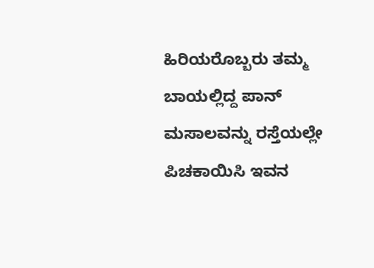ಹಿರಿಯರೊಬ್ಬರು ತಮ್ಮ ಬಾಯಲ್ಲಿದ್ದ ಪಾನ್ ಮಸಾಲವನ್ನು ರಸ್ತೆಯಲ್ಲೇ ಪಿಚಕಾಯಿಸಿ ಇವನ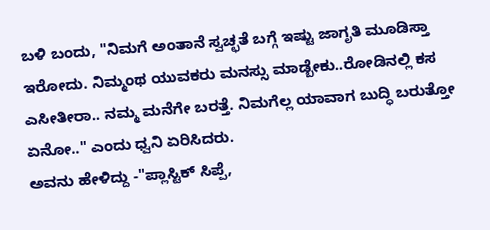ಬಳಿ ಬಂದು, "ನಿಮಗೆ ಅಂತಾನೆ ಸ್ವಚ್ಛತೆ ಬಗ್ಗೆ ಇಷ್ಟು ಜಾಗೃತಿ ಮೂಡಿಸ್ತಾ ಇರೋದು. ನಿಮ್ಮಂಥ ಯುವಕರು ಮನಸ್ಸು ಮಾಡ್ಬೇಕು..ರೋಡಿನಲ್ಲಿ ಕಸ ಎಸೀತೀರಾ.. ನಮ್ಮ ಮನೆಗೇ ಬರತ್ತೆ. ನಿಮಗೆಲ್ಲ ಯಾವಾಗ ಬುದ್ಧಿ ಬರುತ್ತೋ ಏನೋ.." ಎಂದು ಧ್ವನಿ ಏರಿಸಿದರು.
ಅವನು ಹೇಳಿದ್ದು -"ಪ್ಲಾಸ್ಟಿಕ್ ಸಿಪ್ಪೆ,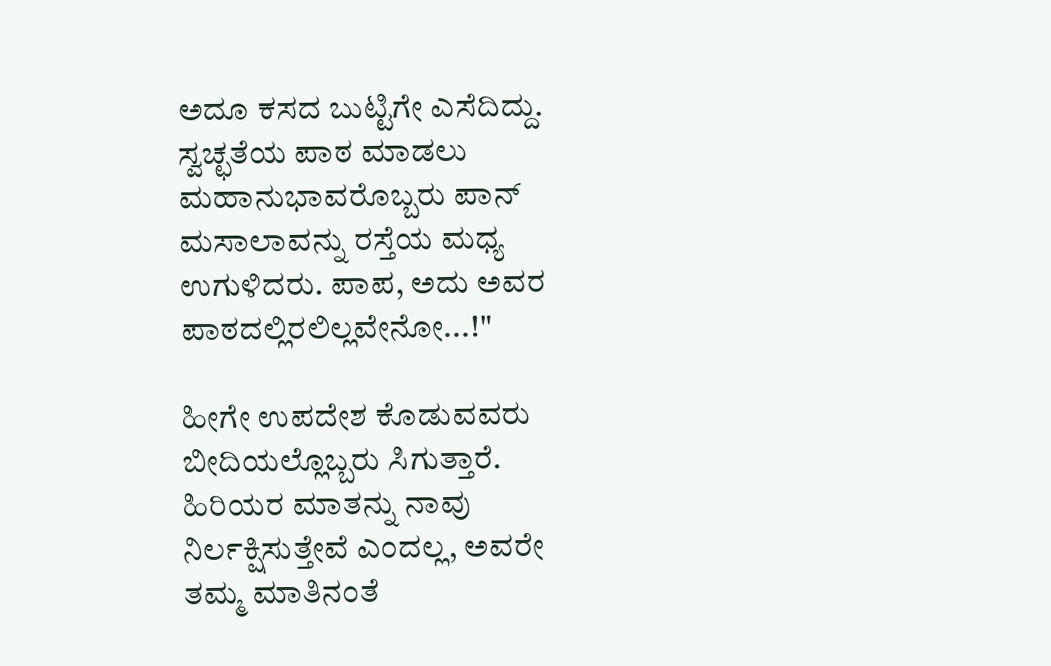ಅದೂ ಕಸದ ಬುಟ್ಟಿಗೇ ಎಸೆದಿದ್ದು.  ಸ್ವಚ್ಛತೆಯ ಪಾಠ ಮಾಡಲು ಮಹಾನುಭಾವರೊಬ್ಬರು ಪಾನ್ ಮಸಾಲಾವನ್ನು ರಸ್ತೆಯ ಮಧ್ಯ ಉಗುಳಿದರು. ಪಾಪ, ಅದು ಅವರ ಪಾಠದಲ್ಲಿರಲಿಲ್ಲವೇನೋ...!"

ಹೀಗೇ ಉಪದೇಶ ಕೊಡುವವರು ಬೀದಿಯಲ್ಲೊಬ್ಬರು ಸಿಗುತ್ತಾರೆ. ಹಿರಿಯರ ಮಾತನ್ನು ನಾವು ನಿರ್ಲಕ್ಷಿಸುತ್ತೇವೆ ಎಂದಲ್ಲ, ಅವರೇ ತಮ್ಮ ಮಾತಿನಂತೆ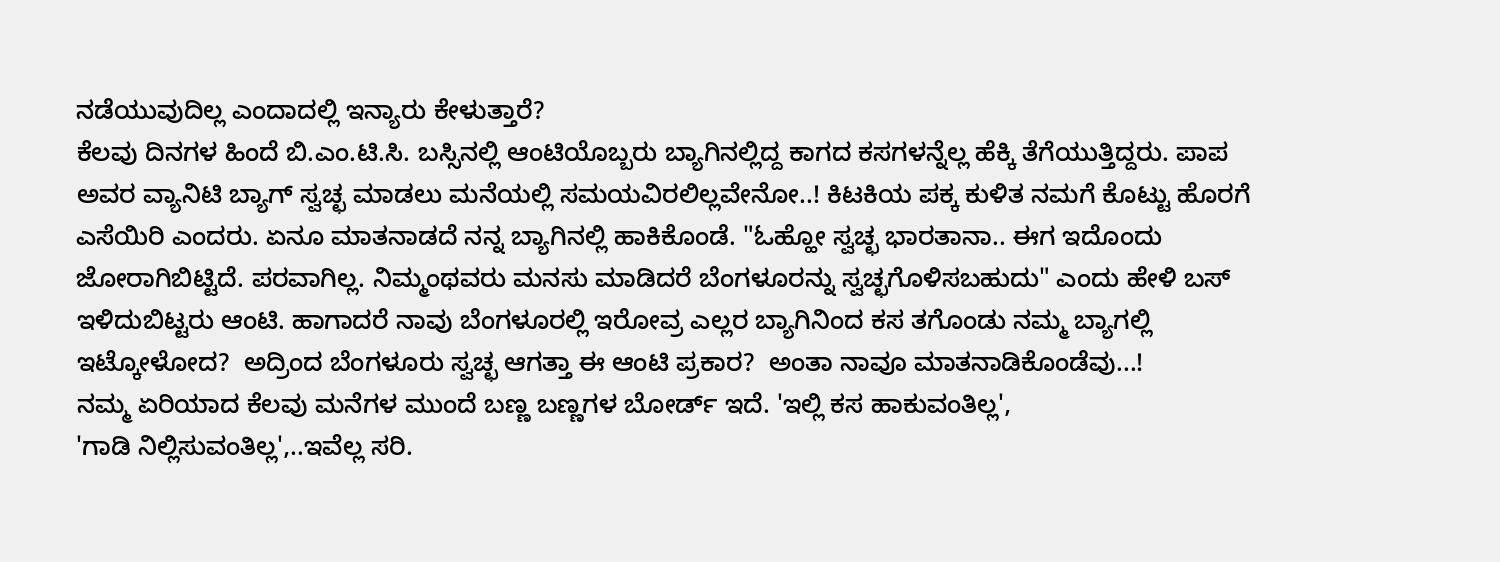ನಡೆಯುವುದಿಲ್ಲ ಎಂದಾದಲ್ಲಿ ಇನ್ಯಾರು ಕೇಳುತ್ತಾರೆ?
ಕೆಲವು ದಿನಗಳ ಹಿಂದೆ ಬಿ.ಎಂ.ಟಿ.ಸಿ. ಬಸ್ಸಿನಲ್ಲಿ ಆಂಟಿಯೊಬ್ಬರು ಬ್ಯಾಗಿನಲ್ಲಿದ್ದ ಕಾಗದ ಕಸಗಳನ್ನೆಲ್ಲ ಹೆಕ್ಕಿ ತೆಗೆಯುತ್ತಿದ್ದರು. ಪಾಪ ಅವರ ವ್ಯಾನಿಟಿ ಬ್ಯಾಗ್ ಸ್ವಚ್ಛ ಮಾಡಲು ಮನೆಯಲ್ಲಿ ಸಮಯವಿರಲಿಲ್ಲವೇನೋ..! ಕಿಟಕಿಯ ಪಕ್ಕ ಕುಳಿತ ನಮಗೆ ಕೊಟ್ಟು ಹೊರಗೆ ಎಸೆಯಿರಿ ಎಂದರು. ಏನೂ ಮಾತನಾಡದೆ ನನ್ನ ಬ್ಯಾಗಿನಲ್ಲಿ ಹಾಕಿಕೊಂಡೆ. "ಓಹ್ಹೋ ಸ್ವಚ್ಛ ಭಾರತಾನಾ.. ಈಗ ಇದೊಂದು ಜೋರಾಗಿಬಿಟ್ಟಿದೆ. ಪರವಾಗಿಲ್ಲ. ನಿಮ್ಮಂಥವರು ಮನಸು ಮಾಡಿದರೆ ಬೆಂಗಳೂರನ್ನು ಸ್ವಚ್ಛಗೊಳಿಸಬಹುದು" ಎಂದು ಹೇಳಿ ಬಸ್ ಇಳಿದುಬಿಟ್ಟರು ಆಂಟಿ. ಹಾಗಾದರೆ ನಾವು ಬೆಂಗಳೂರಲ್ಲಿ ಇರೋವ್ರ ಎಲ್ಲರ ಬ್ಯಾಗಿನಿಂದ ಕಸ ತಗೊಂಡು ನಮ್ಮ ಬ್ಯಾಗಲ್ಲಿ ಇಟ್ಕೋಳೋದ?  ಅದ್ರಿಂದ ಬೆಂಗಳೂರು ಸ್ವಚ್ಛ ಆಗತ್ತಾ ಈ ಆಂಟಿ ಪ್ರಕಾರ?  ಅಂತಾ ನಾವೂ ಮಾತನಾಡಿಕೊಂಡೆವು...!
ನಮ್ಮ ಏರಿಯಾದ ಕೆಲವು ಮನೆಗಳ ಮುಂದೆ ಬಣ್ಣ ಬಣ್ಣಗಳ ಬೋರ್ಡ್ ಇದೆ. 'ಇಲ್ಲಿ ಕಸ ಹಾಕುವಂತಿಲ್ಲ',
'ಗಾಡಿ ನಿಲ್ಲಿಸುವಂತಿಲ್ಲ',..ಇವೆಲ್ಲ ಸರಿ.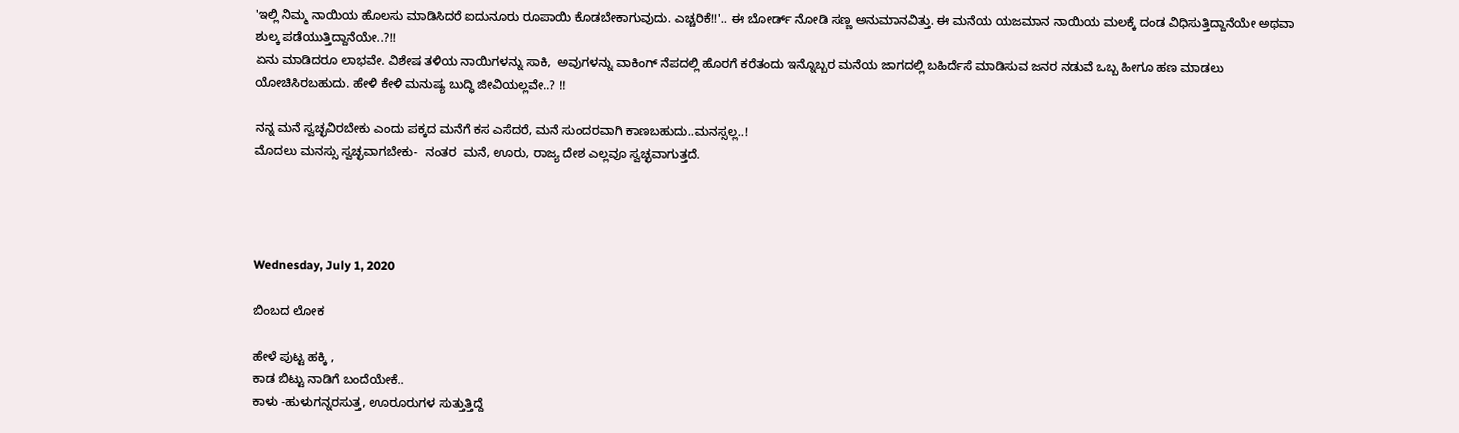'ಇಲ್ಲಿ ನಿಮ್ಮ ನಾಯಿಯ ಹೊಲಸು ಮಾಡಿಸಿದರೆ ಐದುನೂರು ರೂಪಾಯಿ ಕೊಡಬೇಕಾಗುವುದು. ಎಚ್ಚರಿಕೆ!!'.. ಈ ಬೋರ್ಡ್ ನೋಡಿ ಸಣ್ಣ ಅನುಮಾನವಿತ್ತು. ಈ ಮನೆಯ ಯಜಮಾನ ನಾಯಿಯ ಮಲಕ್ಕೆ ದಂಡ ವಿಧಿಸುತ್ತಿದ್ದಾನೆಯೇ ಅಥವಾ ಶುಲ್ಕ ಪಡೆಯುತ್ತಿದ್ದಾನೆಯೇ..?!!
ಏನು ಮಾಡಿದರೂ ಲಾಭವೇ. ವಿಶೇಷ ತಳಿಯ ನಾಯಿಗಳನ್ನು ಸಾಕಿ,  ಅವುಗಳನ್ನು ವಾಕಿಂಗ್ ನೆಪದಲ್ಲಿ ಹೊರಗೆ ಕರೆತಂದು ಇನ್ನೊಬ್ಬರ ಮನೆಯ ಜಾಗದಲ್ಲಿ ಬಹಿರ್ದೆಸೆ ಮಾಡಿಸುವ ಜನರ ನಡುವೆ ಒಬ್ಬ ಹೀಗೂ ಹಣ ಮಾಡಲು ಯೋಚಿಸಿರಬಹುದು. ಹೇಳಿ ಕೇಳಿ ಮನುಷ್ಯ ಬುದ್ಧಿ ಜೀವಿಯಲ್ಲವೇ..? !!

ನನ್ನ ಮನೆ ಸ್ವಚ್ಛವಿರಬೇಕು ಎಂದು ಪಕ್ಕದ ಮನೆಗೆ ಕಸ ಎಸೆದರೆ, ಮನೆ ಸುಂದರವಾಗಿ ಕಾಣಬಹುದು..ಮನಸ್ಸಲ್ಲ..!
ಮೊದಲು ಮನಸ್ಸು ಸ್ವಚ್ಛವಾಗಬೇಕು-  ನಂತರ  ಮನೆ, ಊರು, ರಾಜ್ಯ ದೇಶ ಎಲ್ಲವೂ ಸ್ವಚ್ಛವಾಗುತ್ತದೆ.




Wednesday, July 1, 2020

ಬಿಂಬದ ಲೋಕ

ಹೇಳೆ ಪುಟ್ಟ ಹಕ್ಕಿ ,
ಕಾಡ ಬಿಟ್ಟು ನಾಡಿಗೆ ಬಂದೆಯೇಕೆ..
ಕಾಳು -ಹುಳುಗನ್ನರಸುತ್ತ, ಊರೂರುಗಳ ಸುತ್ತುತ್ತಿದ್ದೆ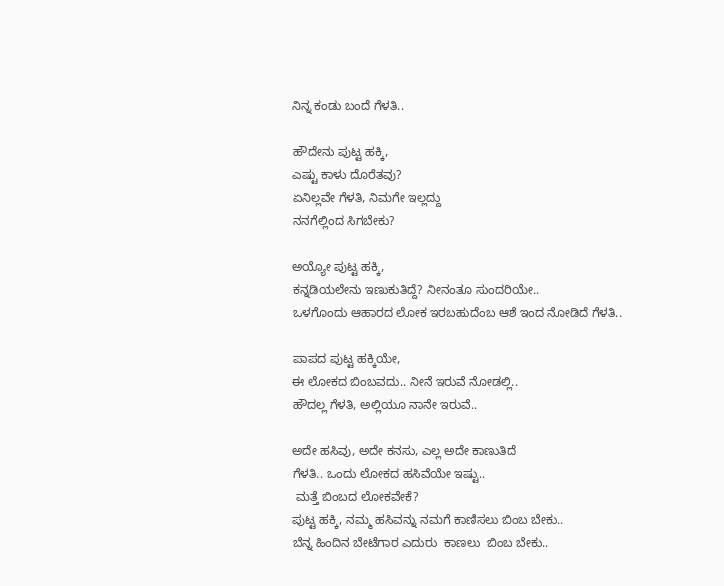ನಿನ್ನ ಕಂಡು ಬಂದೆ ಗೆಳತಿ..

ಹೌದೇನು ಪುಟ್ಟ ಹಕ್ಕಿ,
ಎಷ್ಟು ಕಾಳು ದೊರೆತವು?
ಏನಿಲ್ಲವೇ ಗೆಳತಿ, ನಿಮಗೇ ಇಲ್ಲದ್ದು
ನನಗೆಲ್ಲಿಂದ ಸಿಗಬೇಕು?

ಅಯ್ಯೋ ಪುಟ್ಟ ಹಕ್ಕಿ,
ಕನ್ನಡಿಯಲೇನು ಇಣುಕುತಿದ್ದೆ? ನೀನಂತೂ ಸುಂದರಿಯೇ..
ಒಳಗೊಂದು ಆಹಾರದ ಲೋಕ ಇರಬಹುದೆಂಬ ಆಶೆ ಇಂದ ನೋಡಿದೆ ಗೆಳತಿ..

ಪಾಪದ ಪುಟ್ಟ ಹಕ್ಕಿಯೇ,
ಈ ಲೋಕದ ಬಿಂಬವದು.. ನೀನೆ ಇರುವೆ ನೋಡಲ್ಲಿ..
ಹೌದಲ್ಲ ಗೆಳತಿ, ಅಲ್ಲಿಯೂ ನಾನೇ ಇರುವೆ..

ಅದೇ ಹಸಿವು, ಅದೇ ಕನಸು, ಎಲ್ಲ ಅದೇ ಕಾಣುತಿದೆ
ಗೆಳತಿ.. ಒಂದು ಲೋಕದ ಹಸಿವೆಯೇ ಇಷ್ಟು..
 ಮತ್ತೆ ಬಿಂಬದ ಲೋಕವೇಕೆ?
ಪುಟ್ಟ ಹಕ್ಕಿ, ನಮ್ಮ ಹಸಿವನ್ನು ನಮಗೆ ಕಾಣಿಸಲು ಬಿಂಬ ಬೇಕು..
ಬೆನ್ನ ಹಿಂದಿನ ಬೇಟೆಗಾರ ಎದುರು  ಕಾಣಲು  ಬಿಂಬ ಬೇಕು..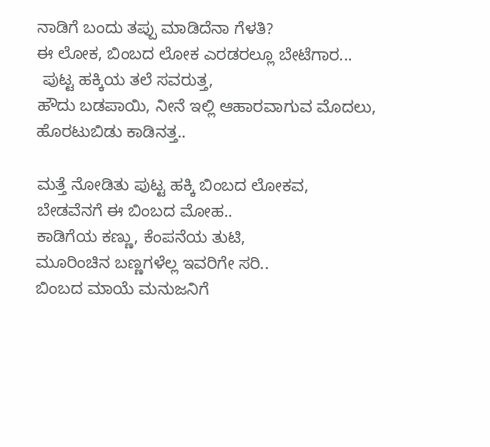ನಾಡಿಗೆ ಬಂದು ತಪ್ಪು ಮಾಡಿದೆನಾ ಗೆಳತಿ?
ಈ ಲೋಕ, ಬಿಂಬದ ಲೋಕ ಎರಡರಲ್ಲೂ ಬೇಟೆಗಾರ...
 ಪುಟ್ಟ ಹಕ್ಕಿಯ ತಲೆ ಸವರುತ್ತ,
ಹೌದು ಬಡಪಾಯಿ, ನೀನೆ ಇಲ್ಲಿ ಆಹಾರವಾಗುವ ಮೊದಲು, ಹೊರಟುಬಿಡು ಕಾಡಿನತ್ತ..

ಮತ್ತೆ ನೋಡಿತು ಪುಟ್ಟ ಹಕ್ಕಿ ಬಿಂಬದ ಲೋಕವ,
ಬೇಡವೆನಗೆ ಈ ಬಿಂಬದ ಮೋಹ..
ಕಾಡಿಗೆಯ ಕಣ್ಣು, ಕೆಂಪನೆಯ ತುಟಿ,
ಮೂರಿಂಚಿನ ಬಣ್ಣಗಳೆಲ್ಲ ಇವರಿಗೇ ಸರಿ..
ಬಿಂಬದ ಮಾಯೆ ಮನುಜನಿಗೆ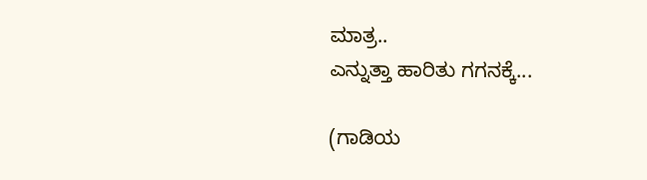ಮಾತ್ರ..
ಎನ್ನುತ್ತಾ ಹಾರಿತು ಗಗನಕ್ಕೆ...

(ಗಾಡಿಯ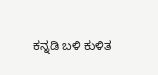ಕನ್ನಡಿ ಬಳಿ ಕುಳಿತ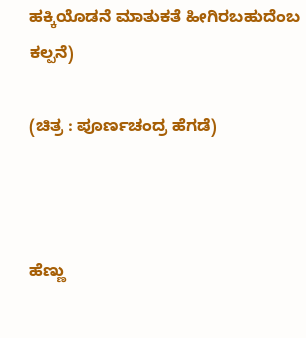ಹಕ್ಕಿಯೊಡನೆ ಮಾತುಕತೆ ಹೀಗಿರಬಹುದೆಂಬ ಕಲ್ಪನೆ)

(ಚಿತ್ರ : ಪೂರ್ಣಚಂದ್ರ ಹೆಗಡೆ)



ಹೆಣ್ಣು